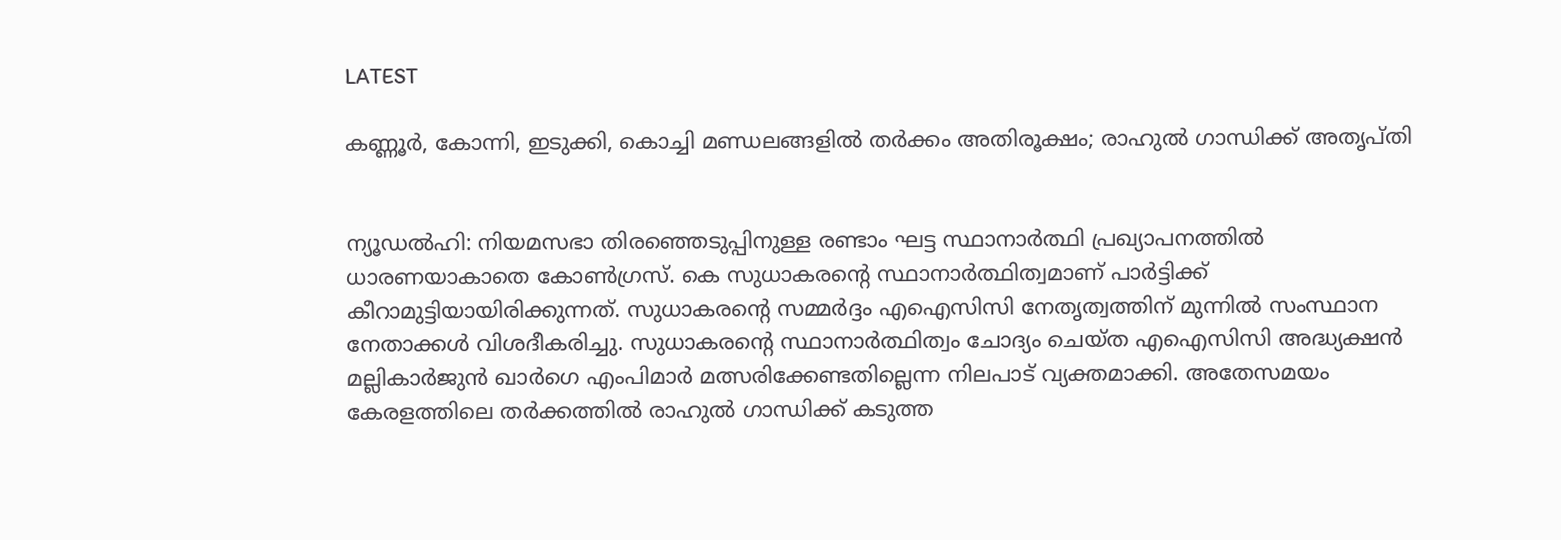LATEST

കണ്ണൂര്‍, കോന്നി, ഇടുക്കി, കൊച്ചി മണ്ഡലങ്ങളില്‍ തര്‍ക്കം അതിരൂക്ഷം; രാഹുല്‍ ഗാന്ധിക്ക് അതൃപ്തി


ന്യൂഡല്‍ഹി: നിയമസഭാ തിരഞ്ഞെടുപ്പിനുള്ള രണ്ടാം ഘട്ട സ്ഥാനാര്‍ത്ഥി പ്രഖ്യാപനത്തില്‍ ധാരണയാകാതെ കോണ്‍ഗ്രസ്. കെ സുധാകരന്റെ സ്ഥാനാര്‍ത്ഥിത്വമാണ് പാര്‍ട്ടിക്ക് കീറാമുട്ടിയായിരിക്കുന്നത്. സുധാകരന്റെ സമ്മര്‍ദ്ദം എഐസിസി നേതൃത്വത്തിന് മുന്നില്‍ സംസ്ഥാന നേതാക്കള്‍ വിശദീകരിച്ചു. സുധാകരന്റെ സ്ഥാനാര്‍ത്ഥിത്വം ചോദ്യം ചെയ്ത എഐസിസി അദ്ധ്യക്ഷന്‍ മല്ലികാര്‍ജുന്‍ ഖാര്‍ഗെ എംപിമാര്‍ മത്സരിക്കേണ്ടതില്ലെന്ന നിലപാട് വ്യക്തമാക്കി. അതേസമയം കേരളത്തിലെ തര്‍ക്കത്തില്‍ രാഹുല്‍ ഗാന്ധിക്ക് കടുത്ത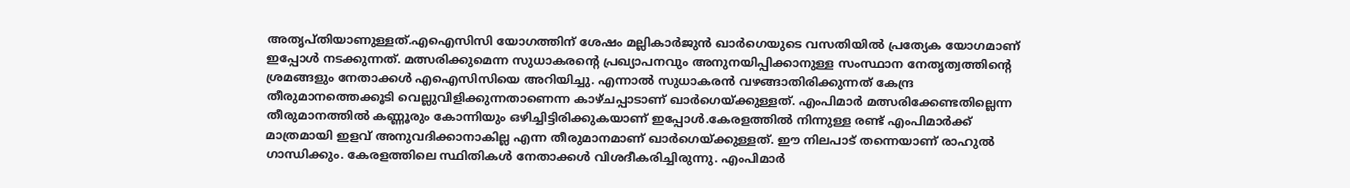അതൃപ്തിയാണുള്ളത്.എഐസിസി യോഗത്തിന് ശേഷം മല്ലികാര്‍ജുന്‍ ഖാര്‍ഗെയുടെ വസതിയില്‍ പ്രത്യേക യോഗമാണ് ഇപ്പോള്‍ നടക്കുന്നത്. മത്സരിക്കുമെന്ന സുധാകരന്റെ പ്രഖ്യാപനവും അനുനയിപ്പിക്കാനുള്ള സംസ്ഥാന നേതൃത്വത്തിന്റെ ശ്രമങ്ങളും നേതാക്കള്‍ എഐസിസിയെ അറിയിച്ചു. എന്നാല്‍ സുധാകരന്‍ വഴങ്ങാതിരിക്കുന്നത് കേന്ദ്ര തീരുമാനത്തെക്കൂടി വെല്ലുവിളിക്കുന്നതാണെന്ന കാഴ്ചപ്പാടാണ് ഖാര്‍ഗെയ്ക്കുള്ളത്. എംപിമാര്‍ മത്സരിക്കേണ്ടതില്ലെന്ന തീരുമാനത്തില്‍ കണ്ണൂരും കോന്നിയും ഒഴിച്ചിട്ടിരിക്കുകയാണ് ഇപ്പോള്‍.കേരളത്തില്‍ നിന്നുള്ള രണ്ട് എംപിമാര്‍ക്ക് മാത്രമായി ഇളവ് അനുവദിക്കാനാകില്ല എന്ന തീരുമാനമാണ് ഖാര്‍ഗെയ്ക്കുള്ളത്. ഈ നിലപാട് തന്നെയാണ് രാഹുല്‍ ഗാന്ധിക്കും. കേരളത്തിലെ സ്ഥിതികള്‍ നേതാക്കള്‍ വിശദീകരിച്ചിരുന്നു. എംപിമാര്‍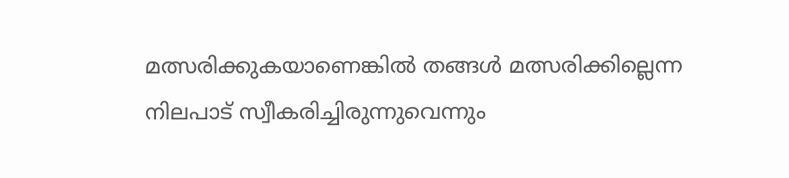മത്സരിക്കുകയാണെങ്കില്‍ തങ്ങള്‍ മത്സരിക്കില്ലെന്ന നിലപാട് സ്വീകരിച്ചിരുന്നുവെന്നും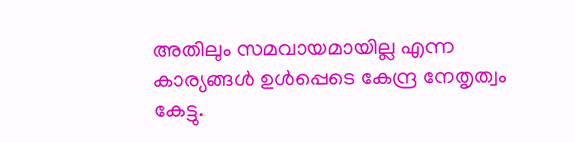അതിലും സമവായമായില്ല എന്ന കാര്യങ്ങള്‍ ഉള്‍പ്പെടെ കേന്ദ്ര നേതൃത്വം കേട്ടു.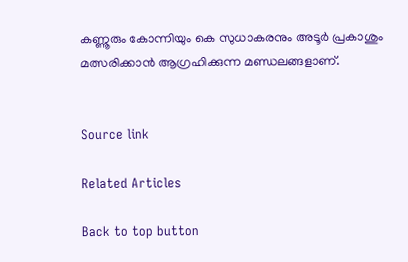കണ്ണൂരും കോന്നിയും കെ സുധാകരനും അടൂര്‍ പ്രകാശും മത്സരിക്കാന്‍ ആഗ്രഹിക്കുന്ന മണ്ഡലങ്ങളാണ്.


Source link

Related Articles

Back to top button